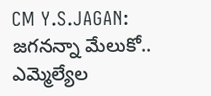CM Y.S.JAGAN: జగనన్నా మేలుకో.. ఎమ్మెల్యేల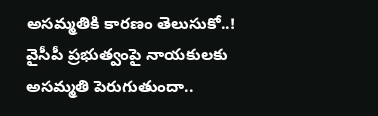అసమ్మతికి కారణం తెలుసుకో..!
వైసీపీ ప్రభుత్వంపై నాయకులకు అసమ్మతి పెరుగుతుందా..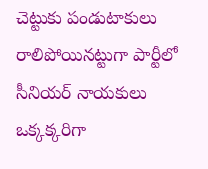చెట్టుకు పండుటాకులు రాలిపోయినట్టుగా పార్టీలో సీనియర్ నాయకులు ఒక్కక్కరిగా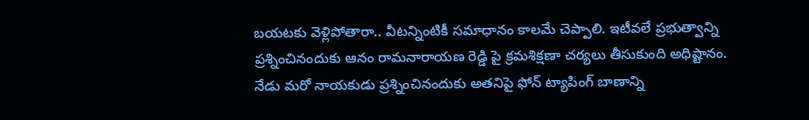బయటకు వెళ్లిపోతారా.. వీటన్నింటికీ సమాధానం కాలమే చెప్పాలి. ఇటీవలే ప్రభుత్వాన్ని ప్రశ్నించినందుకు ఆనం రామనారాయణ రెడ్డి పై క్రమశిక్షణా చర్యలు తీసుకుంది అధిష్టానం. నేడు మరో నాయకుడు ప్రశ్నించినందుకు అతనిపై ఫోన్ ట్యాపింగ్ బాణాన్ని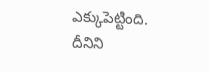ఎక్కుపెట్టింది. దీనిని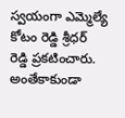స్వయంగా ఎమ్మెల్యే కోటం రెడ్డి శ్రీధర్ రెడ్డి ప్రకటించారు. అంతేకాకుండా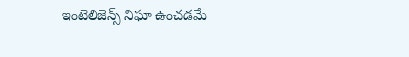ఇంటెలిజెన్స్ నిఘా ఉంచడమే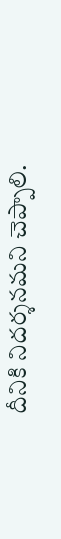దీనికి నిదర్శనమని చెప్పాలి.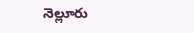నెల్లూరు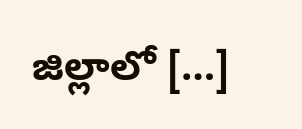జిల్లాలో […]